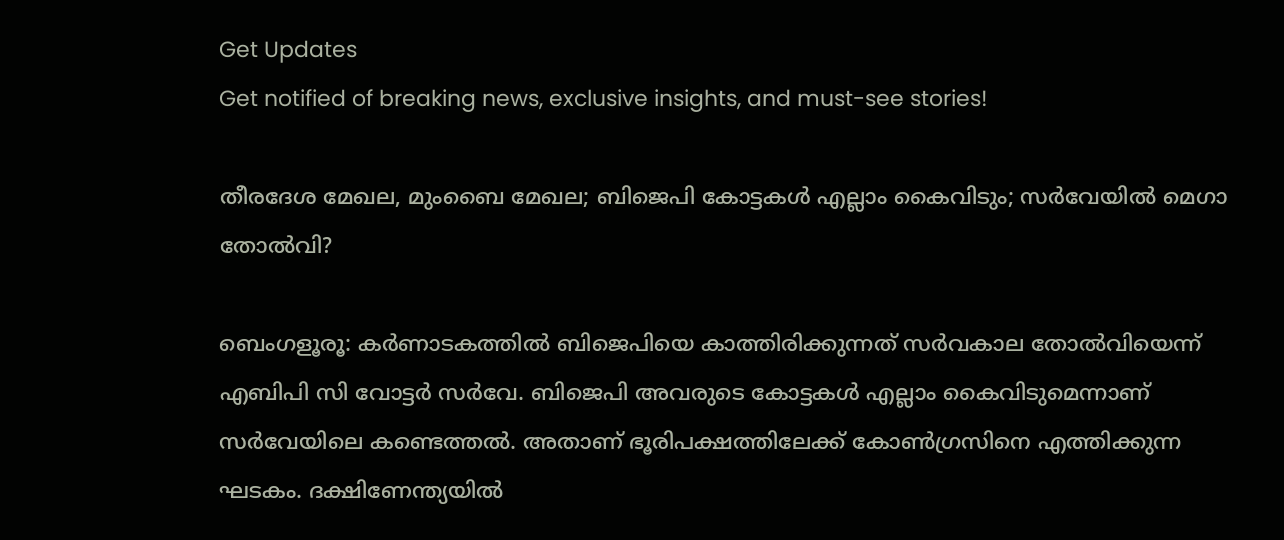Get Updates
Get notified of breaking news, exclusive insights, and must-see stories!

തീരദേശ മേഖല, മുംബൈ മേഖല; ബിജെപി കോട്ടകള്‍ എല്ലാം കൈവിടും; സര്‍വേയില്‍ മെഗാ തോല്‍വി?

ബെംഗളൂരൂ: കര്‍ണാടകത്തില്‍ ബിജെപിയെ കാത്തിരിക്കുന്നത് സര്‍വകാല തോല്‍വിയെന്ന് എബിപി സി വോട്ടര്‍ സര്‍വേ. ബിജെപി അവരുടെ കോട്ടകള്‍ എല്ലാം കൈവിടുമെന്നാണ് സര്‍വേയിലെ കണ്ടെത്തല്‍. അതാണ് ഭൂരിപക്ഷത്തിലേക്ക് കോണ്‍ഗ്രസിനെ എത്തിക്കുന്ന ഘടകം. ദക്ഷിണേന്ത്യയില്‍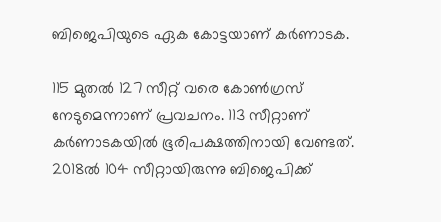ബിജെപിയുടെ ഏക കോട്ടയാണ് കര്‍ണാടക.

115 മുതല്‍ 127 സീറ്റ് വരെ കോണ്‍ഗ്രസ് നേടുമെന്നാണ് പ്രവചനം. 113 സീറ്റാണ് കര്‍ണാടകയില്‍ ഭൂരിപക്ഷത്തിനായി വേണ്ടത്. 2018ല്‍ 104 സീറ്റായിരുന്നു ബിജെപിക്ക്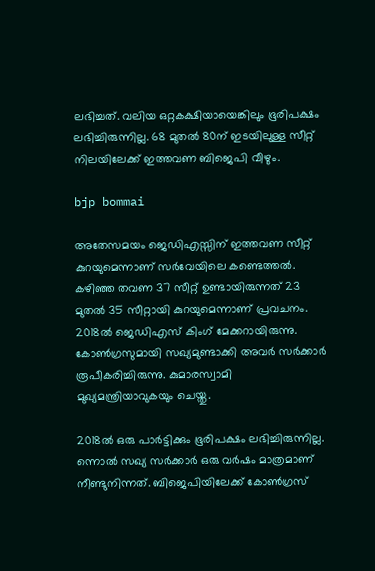ലഭിച്ചത്. വലിയ ഒറ്റകക്ഷിയായെങ്കിലും ഭൂരിപക്ഷം ലഭിച്ചിരുന്നില്ല. 68 മുതല്‍ 80ന് ഇടയിലുള്ള സീറ്റ് നിലയിലേക്ക് ഇത്തവണ ബിജെപി വീഴും.

bjp bommai

അതേസമയം ജെഡിഎസ്സിന് ഇത്തവണ സീറ്റ് കുറയുമെന്നാണ് സര്‍വേയിലെ കണ്ടെത്തല്‍. കഴിഞ്ഞ തവണ 37 സീറ്റ് ഉണ്ടായിരുന്നത് 23 മുതല്‍ 35 സീറ്റായി കുറയുമെന്നാണ് പ്രവചനം. 2018ല്‍ ജെഡിഎസ് കിംഗ് മേക്കറായിരുന്നു. കോണ്‍ഗ്രസുമായി സഖ്യമുണ്ടാക്കി അവര്‍ സര്‍ക്കാര്‍ രൂപീകരിച്ചിരുന്നു. കുമാരസ്വാമി മുഖ്യമന്ത്രിയാവുകയും ചെയ്തു.

2018ല്‍ ഒരു പാര്‍ട്ടിക്കും ഭൂരിപക്ഷം ലഭിച്ചിരുന്നില്ല. ന്നൊല്‍ സഖ്യ സര്‍ക്കാര്‍ ഒരു വര്‍ഷം മാത്രമാണ് നീണ്ടുനിന്നത്. ബിജെപിയിലേക്ക് കോണ്‍ഗ്രസ്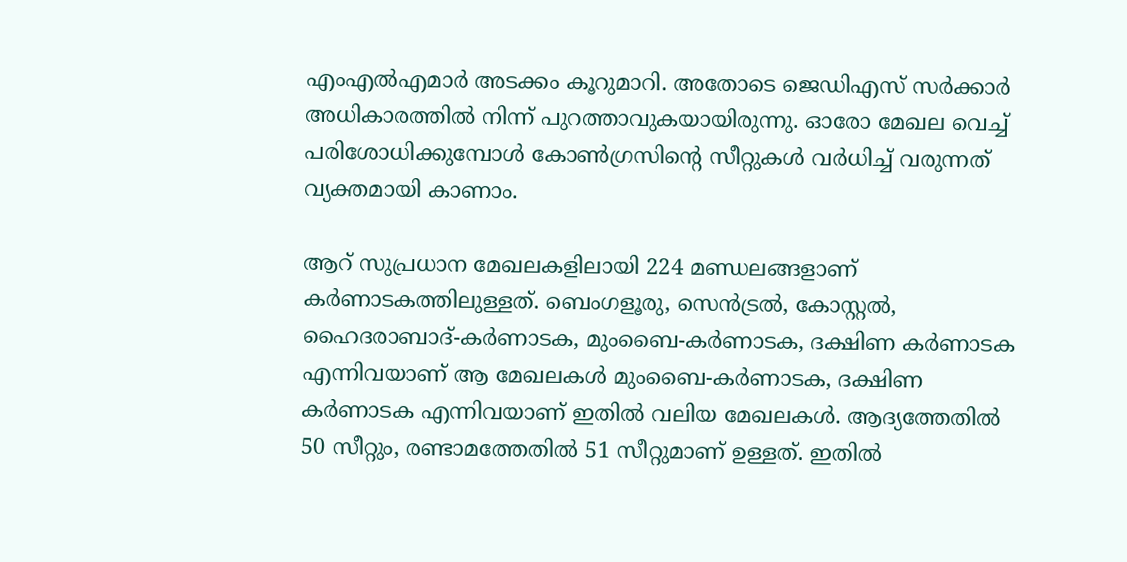എംഎല്‍എമാര്‍ അടക്കം കൂറുമാറി. അതോടെ ജെഡിഎസ് സര്‍ക്കാര്‍ അധികാരത്തില്‍ നിന്ന് പുറത്താവുകയായിരുന്നു. ഓരോ മേഖല വെച്ച് പരിശോധിക്കുമ്പോള്‍ കോണ്‍ഗ്രസിന്റെ സീറ്റുകള്‍ വര്‍ധിച്ച് വരുന്നത് വ്യക്തമായി കാണാം.

ആറ് സുപ്രധാന മേഖലകളിലായി 224 മണ്ഡലങ്ങളാണ് കര്‍ണാടകത്തിലുള്ളത്. ബെംഗളൂരു, സെന്‍ട്രല്‍, കോസ്റ്റല്‍, ഹൈദരാബാദ്-കര്‍ണാടക, മുംബൈ-കര്‍ണാടക, ദക്ഷിണ കര്‍ണാടക എന്നിവയാണ് ആ മേഖലകള്‍ മുംബൈ-കര്‍ണാടക, ദക്ഷിണ കര്‍ണാടക എന്നിവയാണ് ഇതില്‍ വലിയ മേഖലകള്‍. ആദ്യത്തേതില്‍ 50 സീറ്റും, രണ്ടാമത്തേതില്‍ 51 സീറ്റുമാണ് ഉള്ളത്. ഇതില്‍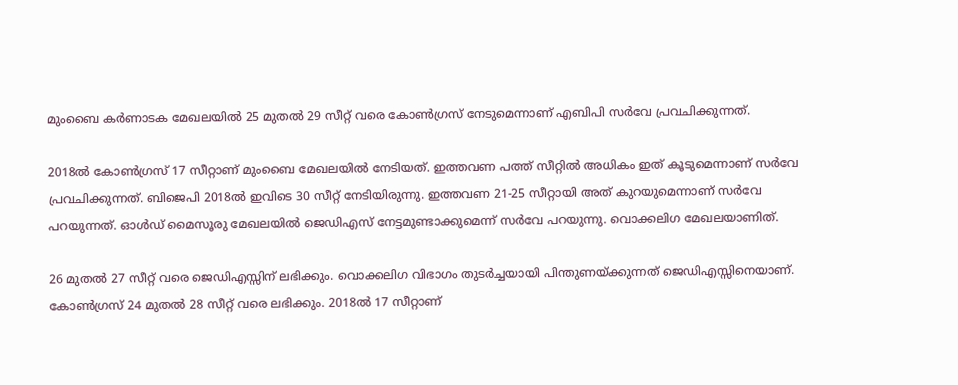മുംബൈ കര്‍ണാടക മേഖലയില്‍ 25 മുതല്‍ 29 സീറ്റ് വരെ കോണ്‍ഗ്രസ് നേടുമെന്നാണ് എബിപി സര്‍വേ പ്രവചിക്കുന്നത്.

2018ല്‍ കോണ്‍ഗ്രസ് 17 സീറ്റാണ് മുംബൈ മേഖലയില്‍ നേടിയത്. ഇത്തവണ പത്ത് സീറ്റില്‍ അധികം ഇത് കൂടുമെന്നാണ് സര്‍വേ പ്രവചിക്കുന്നത്. ബിജെപി 2018ല്‍ ഇവിടെ 30 സീറ്റ് നേടിയിരുന്നു. ഇത്തവണ 21-25 സീറ്റായി അത് കുറയുമെന്നാണ് സര്‍വേ പറയുന്നത്. ഓള്‍ഡ് മൈസൂരു മേഖലയില്‍ ജെഡിഎസ് നേട്ടമുണ്ടാക്കുമെന്ന് സര്‍വേ പറയുന്നു. വൊക്കലിഗ മേഖലയാണിത്.

26 മുതല്‍ 27 സീറ്റ് വരെ ജെഡിഎസ്സിന് ലഭിക്കും. വൊക്കലിഗ വിഭാഗം തുടര്‍ച്ചയായി പിന്തുണയ്ക്കുന്നത് ജെഡിഎസ്സിനെയാണ്. കോണ്‍ഗ്രസ് 24 മുതല്‍ 28 സീറ്റ് വരെ ലഭിക്കും. 2018ല്‍ 17 സീറ്റാണ്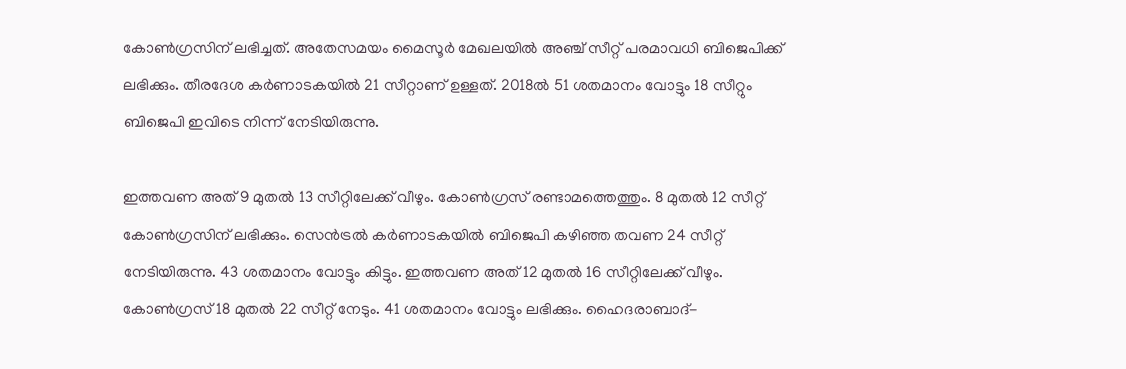കോണ്‍ഗ്രസിന് ലഭിച്ചത്. അതേസമയം മൈസൂര്‍ മേഖലയില്‍ അഞ്ച് സീറ്റ് പരമാവധി ബിജെപിക്ക് ലഭിക്കും. തീരദേശ കര്‍ണാടകയില്‍ 21 സീറ്റാണ് ഉള്ളത്. 2018ല്‍ 51 ശതമാനം വോട്ടും 18 സീറ്റും ബിജെപി ഇവിടെ നിന്ന് നേടിയിരുന്നു.

ഇത്തവണ അത് 9 മുതല്‍ 13 സീറ്റിലേക്ക് വീഴും. കോണ്‍ഗ്രസ് രണ്ടാമത്തെത്തും. 8 മുതല്‍ 12 സീറ്റ് കോണ്‍ഗ്രസിന് ലഭിക്കും. സെന്‍ട്രല്‍ കര്‍ണാടകയില്‍ ബിജെപി കഴിഞ്ഞ തവണ 24 സീറ്റ് നേടിയിരുന്നു. 43 ശതമാനം വോട്ടും കിട്ടും. ഇത്തവണ അത് 12 മുതല്‍ 16 സീറ്റിലേക്ക് വീഴും. കോണ്‍ഗ്രസ് 18 മുതല്‍ 22 സീറ്റ് നേടും. 41 ശതമാനം വോട്ടും ലഭിക്കും. ഹൈദരാബാദ്-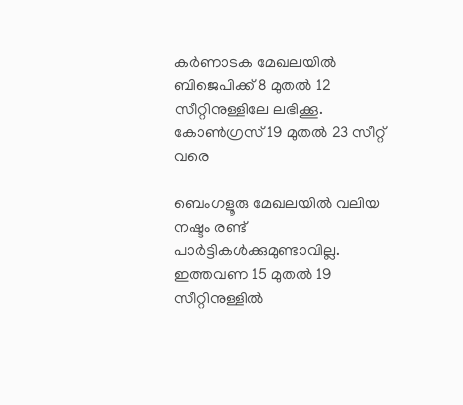കര്‍ണാടക മേഖലയില്‍ ബിജെപിക്ക് 8 മുതല്‍ 12 സീറ്റിനുള്ളിലേ ലഭിക്കൂ. കോണ്‍ഗ്രസ് 19 മുതല്‍ 23 സീറ്റ് വരെ

ബെംഗളൂരു മേഖലയില്‍ വലിയ നഷ്ടം രണ്ട് പാര്‍ട്ടികള്‍ക്കുമുണ്ടാവില്ല. ഇത്തവണ 15 മുതല്‍ 19 സീറ്റിനുള്ളില്‍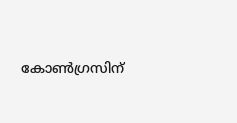കോണ്‍ഗ്രസിന്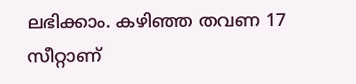ലഭിക്കാം. കഴിഞ്ഞ തവണ 17 സീറ്റാണ്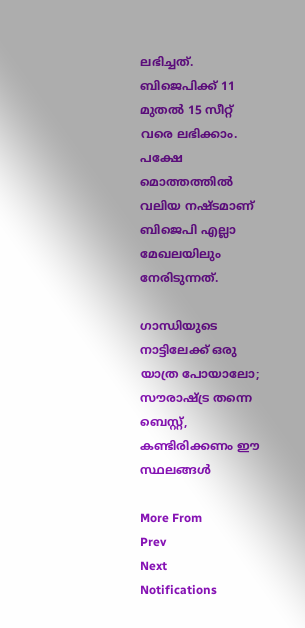ലഭിച്ചത്. ബിജെപിക്ക് 11 മുതല്‍ 15 സീറ്റ് വരെ ലഭിക്കാം. പക്ഷേ മൊത്തത്തില്‍ വലിയ നഷ്ടമാണ് ബിജെപി എല്ലാ മേഖലയിലും നേരിടുന്നത്.

ഗാന്ധിയുടെ നാട്ടിലേക്ക് ഒരു യാത്ര പോയാലോ; സൗരാഷ്ട്ര തന്നെ ബെസ്റ്റ്, കണ്ടിരിക്കണം ഈ സ്ഥലങ്ങള്‍

More From
Prev
Next
Notifications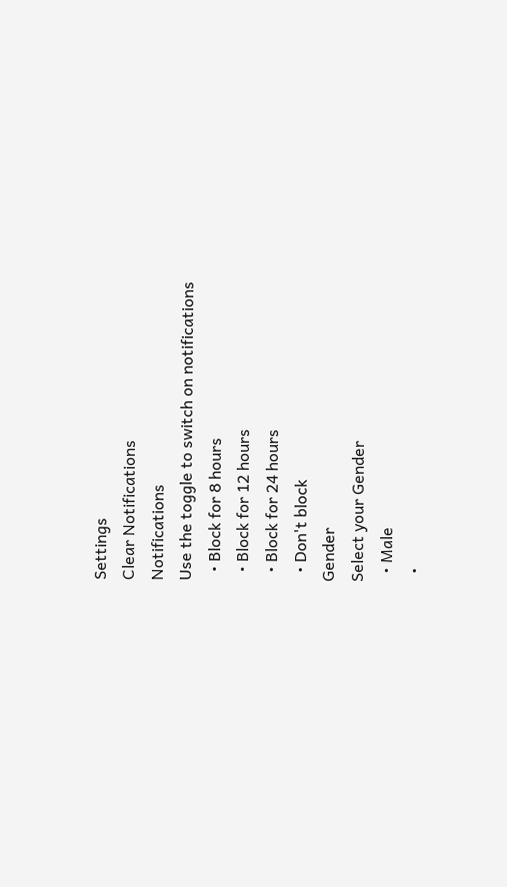Settings
Clear Notifications
Notifications
Use the toggle to switch on notifications
  • Block for 8 hours
  • Block for 12 hours
  • Block for 24 hours
  • Don't block
Gender
Select your Gender
  • Male
  •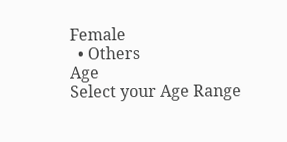Female
  • Others
Age
Select your Age Range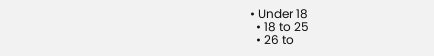• Under 18
  • 18 to 25
  • 26 to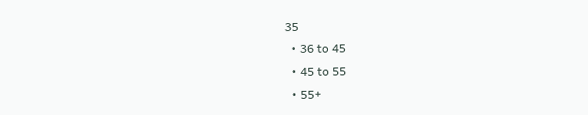35
  • 36 to 45
  • 45 to 55
  • 55+